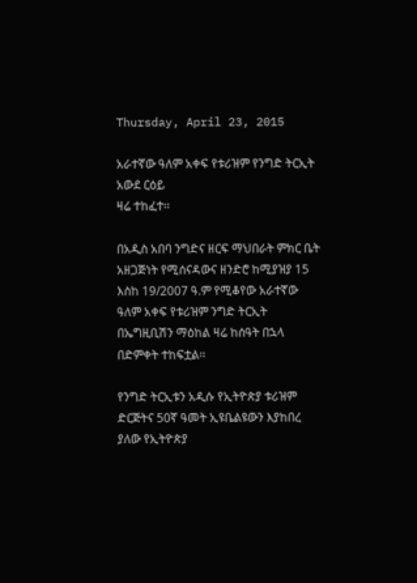Thursday, April 23, 2015

አራተኛው ዓለም አቀፍ የቱሪዝም የንግድ ትርኢት አውደ ርዕይ
ዛሬ ተከፈተ፡፡

በአዲስ አበባ ንግድና ዘርፍ ማህበራት ምክር ቤት አዘጋጅነት የሚሰናዳውና ዘንድሮ ከሚያዝያ 15 እስከ 19/2007 ዓ.ም የሚቆየው አራተኛው ዓለም አቀፍ የቱሪዝም ንግድ ትርኢት በኤግዚቢሽን ማዕከል ዛሬ ከሰዓት በኋላ በድምቀት ተከፍቷል፡፡

የንግድ ትርኢቱን አዲሱ የኢትዮጵያ ቱሪዝም ድርጅትና 50ኛ ዓመት ኢዩቤልዩውን እያከበረ ያለው የኢትዮጵያ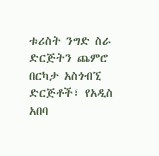ቱሪስት ንግድ ስራ ድርጅትን ጨምሮ በርካታ አስጎብኚ ድርጅቶች፣ የአዲስ አበባ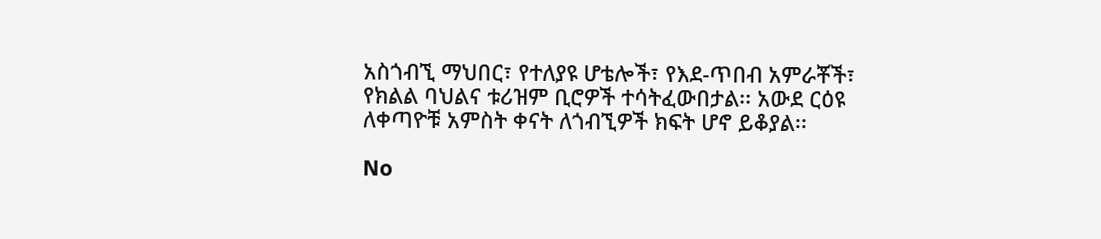አስጎብኚ ማህበር፣ የተለያዩ ሆቴሎች፣ የእደ-ጥበብ አምራቾች፣ የክልል ባህልና ቱሪዝም ቢሮዎች ተሳትፈውበታል፡፡ አውደ ርዕዩ ለቀጣዮቹ አምስት ቀናት ለጎብኚዎች ክፍት ሆኖ ይቆያል፡፡

No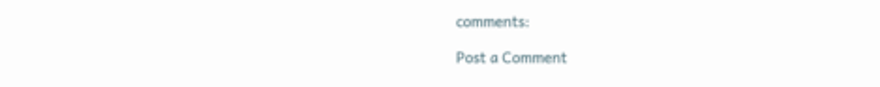comments:

Post a Comment